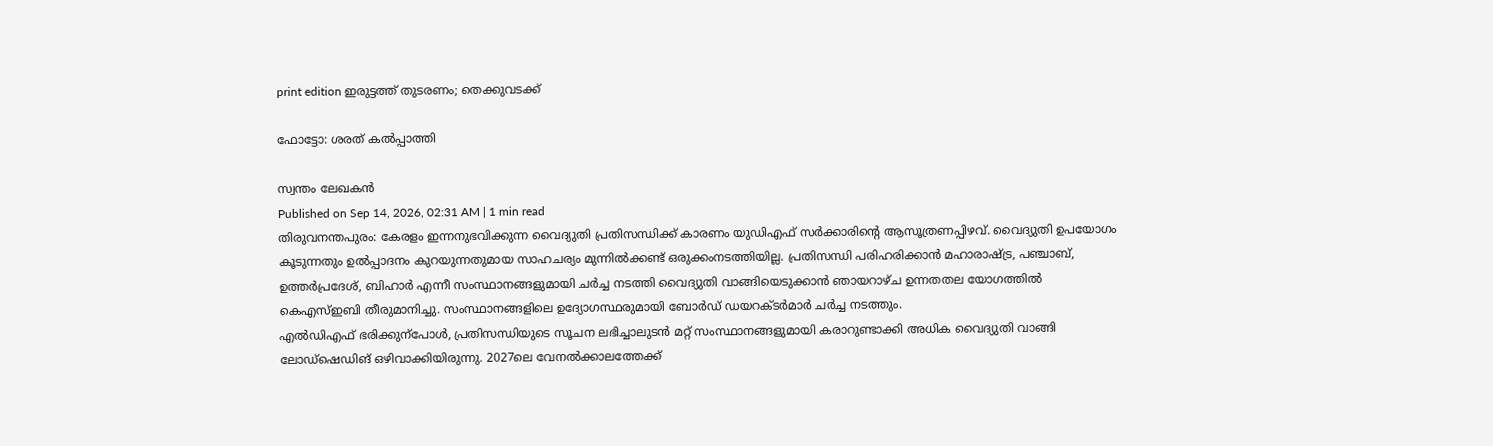print edition ഇരുട്ടത്ത് തുടരണം; തെക്കുവടക്ക്

ഫോട്ടോ: ശരത് കൽപ്പാത്തി

സ്വന്തം ലേഖകൻ
Published on Sep 14, 2026, 02:31 AM | 1 min read
തിരുവനന്തപുരം: കേരളം ഇന്നനുഭവിക്കുന്ന വൈദ്യുതി പ്രതിസന്ധിക്ക് കാരണം യുഡിഎഫ് സർക്കാരിന്റെ ആസൂത്രണപ്പിഴവ്. വൈദ്യുതി ഉപയോഗം കൂടുന്നതും ഉൽപ്പാദനം കുറയുന്നതുമായ സാഹചര്യം മുന്നിൽക്കണ്ട് ഒരുക്കംനടത്തിയില്ല. പ്രതിസന്ധി പരിഹരിക്കാൻ മഹാരാഷ്ട്ര, പഞ്ചാബ്, ഉത്തർപ്രദേശ്, ബിഹാർ എന്നീ സംസ്ഥാനങ്ങളുമായി ചർച്ച നടത്തി വൈദ്യുതി വാങ്ങിയെടുക്കാൻ ഞായറാഴ്ച ഉന്നതതല യോഗത്തിൽ കെഎസ്ഇബി തീരുമാനിച്ചു. സംസ്ഥാനങ്ങളിലെ ഉദ്യോഗസ്ഥരുമായി ബോർഡ് ഡയറക്ടർമാർ ചർച്ച നടത്തും.
എൽഡിഎഫ് ഭരിക്കുന്പോൾ, പ്രതിസന്ധിയുടെ സൂചന ലഭിച്ചാലുടൻ മറ്റ് സംസ്ഥാനങ്ങളുമായി കരാറുണ്ടാക്കി അധിക വൈദ്യുതി വാങ്ങി ലോഡ്ഷെഡിങ് ഒഴിവാക്കിയിരുന്നു. 2027ലെ വേനൽക്കാലത്തേക്ക്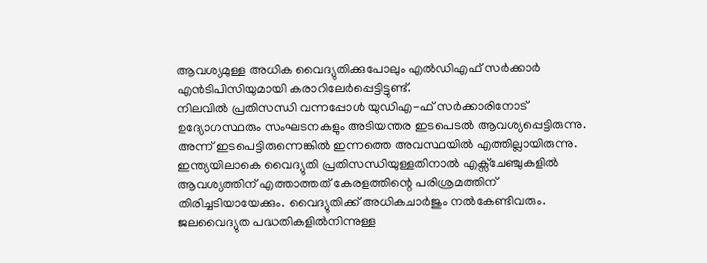ആവശ്യമുള്ള അധിക വൈദ്യുതിക്കുപോലും എൽഡിഎഫ് സർക്കാർ എൻടിപിസിയുമായി കരാറിലേർപ്പെട്ടിട്ടുണ്ട്.
നിലവിൽ പ്രതിസന്ധി വന്നപ്പോൾ യുഡിഎ-ഫ് സർക്കാരിനോട് ഉദ്യോഗസ്ഥരും സംഘടനകളും അടിയന്തര ഇടപെടൽ ആവശ്യപ്പെട്ടിരുന്നു. അന്ന് ഇടപെട്ടിരുന്നെങ്കിൽ ഇന്നത്തെ അവസ്ഥയിൽ എത്തില്ലായിരുന്നു. ഇന്ത്യയിലാകെ വൈദ്യുതി പ്രതിസന്ധിയുള്ളതിനാൽ എക്സ്ചേഞ്ചുകളിൽ ആവശ്യത്തിന് എത്താത്തത് കേരളത്തിന്റെ പരിശ്രമത്തിന് തിരിച്ചടിയായേക്കും. വൈദ്യുതിക്ക് അധികചാർജും നൽകേണ്ടിവരും.
ജലവൈദ്യുത പദ്ധതികളിൽനിന്നുള്ള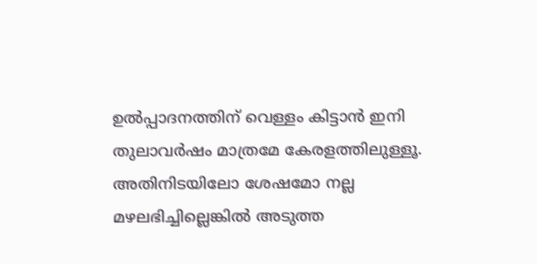ഉൽപ്പാദനത്തിന് വെള്ളം കിട്ടാൻ ഇനി തുലാവർഷം മാത്രമേ കേരളത്തിലുള്ളൂ. അതിനിടയിലോ ശേഷമോ നല്ല മഴലഭിച്ചില്ലെങ്കിൽ അടുത്ത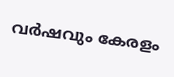വർഷവും കേരളം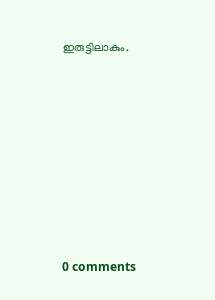ഇരുട്ടിലാകും.










0 comments